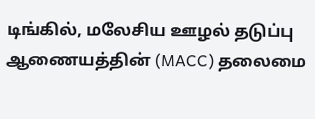டிங்கில், மலேசிய ஊழல் தடுப்பு ஆணையத்தின் (MACC) தலைமை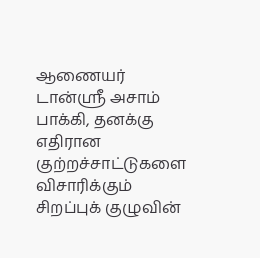ஆணையர் டான்ஸ்ரீ அசாம் பாக்கி, தனக்கு எதிரான குற்றச்சாட்டுகளை விசாரிக்கும் சிறப்புக் குழுவின்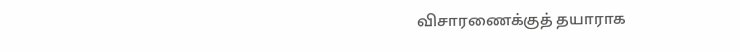விசாரணைக்குத் தயாராக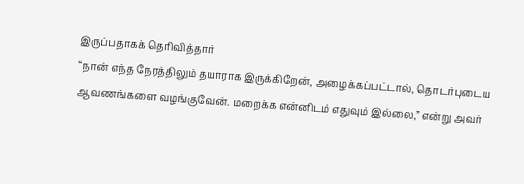இருப்பதாகக் தெரிவித்தார்
“நான் எந்த நேரத்திலும் தயாராக இருக்கிறேன், அழைக்கப்பட்டால், தொடர்புடைய ஆவணங்களை வழங்குவேன். மறைக்க என்னிடம் எதுவும் இல்லை,” என்று அவர்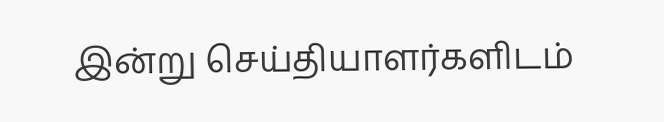இன்று செய்தியாளர்களிடம்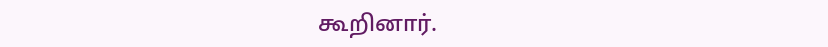கூறினார்.